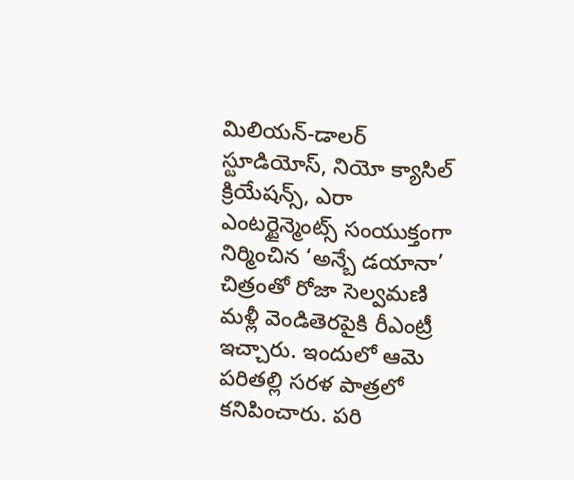మిలియన్-డాలర్ స్టూడియోస్, నియో క్యాసిల్ క్రియేషన్స్, ఎరా ఎంటర్టైన్మెంట్స్ సంయుక్తంగా నిర్మించిన ‘అన్బే డయానా’ చిత్రంతో రోజా సెల్వమణి మళ్లీ వెండితెరపైకి రీఎంట్రీ ఇచ్చారు. ఇందులో ఆమె పరితల్లి సరళ పాత్రలో కనిపించారు. పరి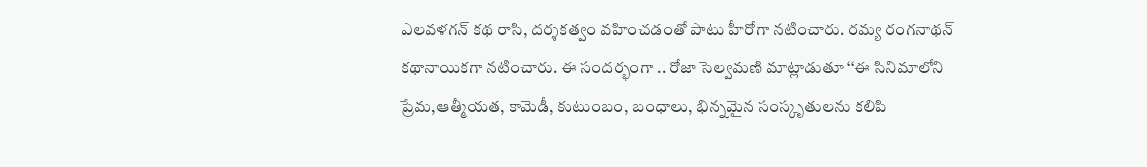ఎలవళగన్ కథ రాసి, దర్శకత్వం వహించడంతో పాటు హీరోగా నటించారు. రమ్య రంగనాథన్ కథానాయికగా నటించారు. ఈ సందర్భంగా .. రోజా సెల్వమణి మాట్లాడుతూ ‘‘ఈ సినిమాలోని ప్రేమ,ఆత్మీయత, కామెడీ, కుటుంబం, బంధాలు, భిన్నమైన సంస్కృతులను కలిపి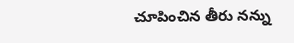చూపించిన తీరు నన్ను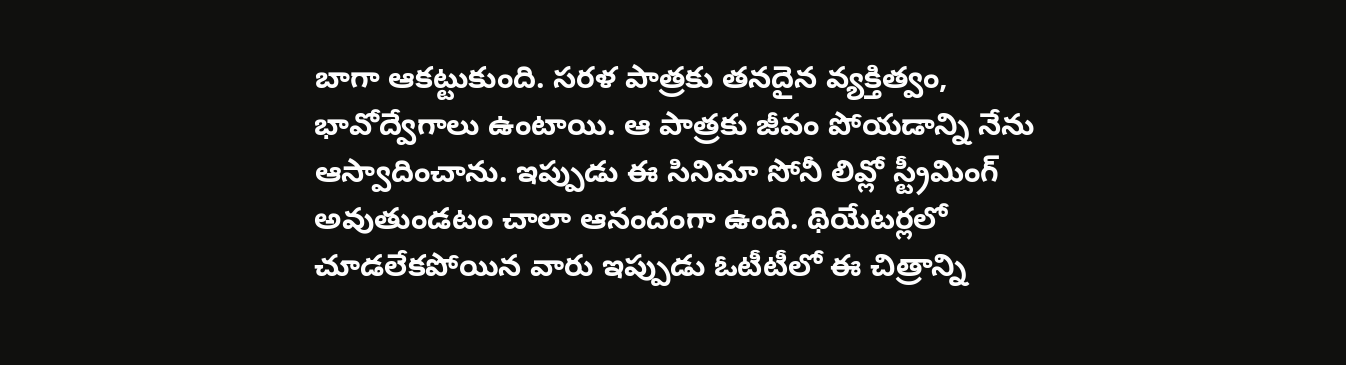బాగా ఆకట్టుకుంది. సరళ పాత్రకు తనదైన వ్యక్తిత్వం, భావోద్వేగాలు ఉంటాయి. ఆ పాత్రకు జీవం పోయడాన్ని నేను ఆస్వాదించాను. ఇప్పుడు ఈ సినిమా సోనీ లివ్లో స్ట్రీమింగ్ అవుతుండటం చాలా ఆనందంగా ఉంది. థియేటర్లలో చూడలేకపోయిన వారు ఇప్పుడు ఓటీటీలో ఈ చిత్రాన్ని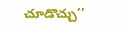చూడొచ్చు’’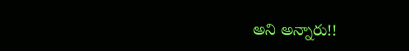అని అన్నారు!!